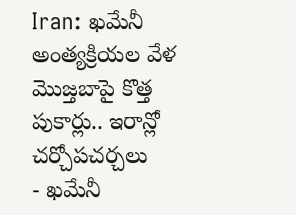Iran: ఖమేనీ అంత్యక్రియల వేళ మొజ్తబాపై కొత్త పుకార్లు.. ఇరాన్లో చర్చోపచర్చలు
- ఖమేనీ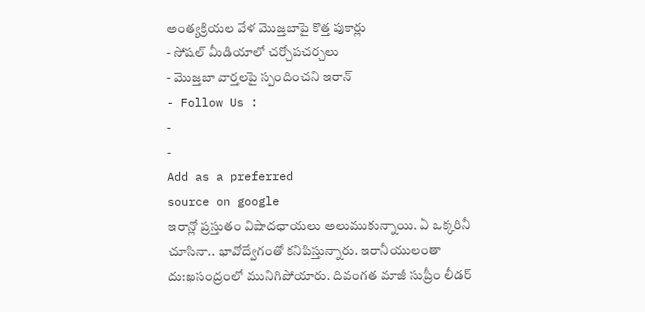అంత్యక్రియల వేళ మొజ్తబాపై కొత్త పుకార్లు
- సోషల్ మీడియాలో చర్చోపచర్చలు
- మొజ్తబా వార్తలపై స్పందించని ఇరాన్
- Follow Us :
-
-
Add as a preferred
source on google
ఇరాన్లో ప్రస్తుతం విషాదఛాయలు అలుముకున్నాయి. ఏ ఒక్కరినీ చూసినా.. భావోద్వేగంతో కనిపిస్తున్నారు. ఇరానీయులంతా దు:ఖసంద్రంలో మునిగిపోయారు. దివంగత మాజీ సుప్రీం లీడర్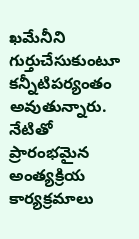ఖమేనీని గుర్తుచేసుకుంటూ కన్నీటిపర్యంతం అవుతున్నారు. నేటితో ప్రారంభమైన అంత్యక్రియ కార్యక్రమాలు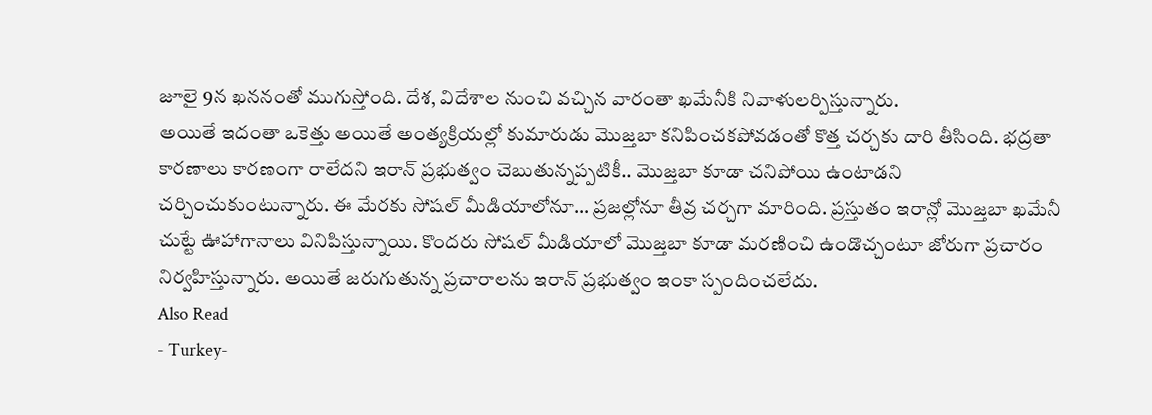జూలై 9న ఖననంతో ముగుస్తోంది. దేశ, విదేశాల నుంచి వచ్చిన వారంతా ఖమేనీకి నివాళులర్పిస్తున్నారు.
అయితే ఇదంతా ఒకెత్తు అయితే అంత్యక్రియల్లో కుమారుడు మొజ్తబా కనిపించకపోవడంతో కొత్త చర్చకు దారి తీసింది. భద్రతా కారణాలు కారణంగా రాలేదని ఇరాన్ ప్రభుత్వం చెబుతున్నప్పటికీ.. మొజ్తబా కూడా చనిపోయి ఉంటాడని చర్చించుకుంటున్నారు. ఈ మేరకు సోషల్ మీడియాలోనూ… ప్రజల్లోనూ తీవ్ర చర్చగా మారింది. ప్రస్తుతం ఇరాన్లో మొజ్తబా ఖమేనీ చుట్టే ఊహాగానాలు వినిపిస్తున్నాయి. కొందరు సోషల్ మీడియాలో మొజ్తబా కూడా మరణించి ఉండొచ్చంటూ జోరుగా ప్రచారం నిర్వహిస్తున్నారు. అయితే జరుగుతున్న ప్రచారాలను ఇరాన్ ప్రభుత్వం ఇంకా స్పందించలేదు.
Also Read
- Turkey-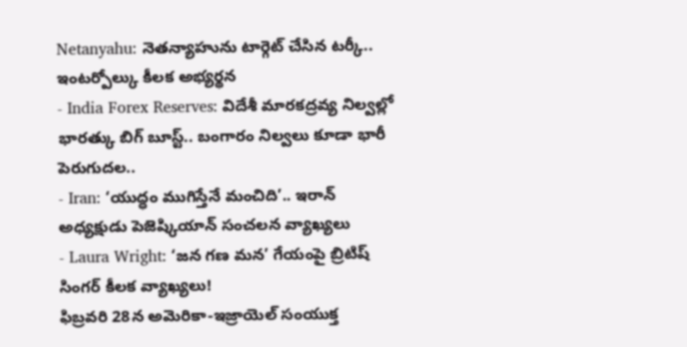Netanyahu: నెతన్యాహును టార్గెట్ చేసిన టర్కీ.. ఇంటర్పోల్కు కీలక అభ్యర్థన
- India Forex Reserves: విదేశీ మారకద్రవ్య నిల్వల్లో భారత్కు బిగ్ బూస్ట్.. బంగారం నిల్వలు కూడా భారీ పెరుగుదల..
- Iran: ‘యుద్ధం ముగిస్తేనే మంచిది’.. ఇరాన్ అధ్యక్షుడు పెజెష్కియాన్ సంచలన వ్యాఖ్యలు
- Laura Wright: ‘జన గణ మన’ గేయంపై బ్రిటిష్ సింగర్ కీలక వ్యాఖ్యలు!
ఫిబ్రవరి 28న అమెరికా-ఇజ్రాయెల్ సంయుక్త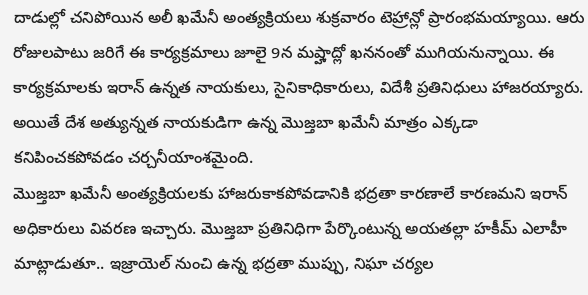దాడుల్లో చనిపోయిన అలీ ఖమేనీ అంత్యక్రియలు శుక్రవారం టెహ్రాన్లో ప్రారంభమయ్యాయి. ఆరు రోజులపాటు జరిగే ఈ కార్యక్రమాలు జూలై 9న మష్హాద్లో ఖననంతో ముగియనున్నాయి. ఈ కార్యక్రమాలకు ఇరాన్ ఉన్నత నాయకులు, సైనికాధికారులు, విదేశీ ప్రతినిధులు హాజరయ్యారు. అయితే దేశ అత్యున్నత నాయకుడిగా ఉన్న మొజ్తబా ఖమేనీ మాత్రం ఎక్కడా కనిపించకపోవడం చర్చనీయాంశమైంది.
మొజ్తబా ఖమేనీ అంత్యక్రియలకు హాజరుకాకపోవడానికి భద్రతా కారణాలే కారణమని ఇరాన్ అధికారులు వివరణ ఇచ్చారు. మొజ్తబా ప్రతినిధిగా పేర్కొంటున్న అయతల్లా హకీమ్ ఎలాహీ మాట్లాడుతూ.. ఇజ్రాయెల్ నుంచి ఉన్న భద్రతా ముప్పు, నిఘా చర్యల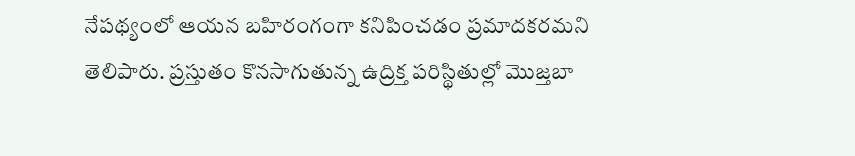నేపథ్యంలో ఆయన బహిరంగంగా కనిపించడం ప్రమాదకరమని తెలిపారు. ప్రస్తుతం కొనసాగుతున్న ఉద్రిక్త పరిస్థితుల్లో మొజ్తబా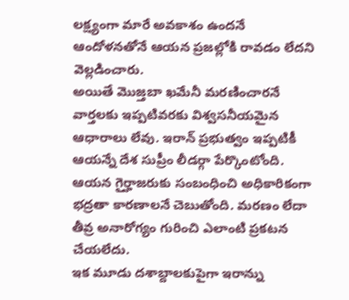లక్ష్యంగా మారే అవకాశం ఉందనే ఆందోళనతోనే ఆయన ప్రజల్లోకి రావడం లేదని వెల్లడించారు.
అయితే మొజ్తబా ఖమేనీ మరణించారనే వార్తలకు ఇప్పటివరకు విశ్వసనీయమైన ఆధారాలు లేవు. ఇరాన్ ప్రభుత్వం ఇప్పటికీ ఆయన్నే దేశ సుప్రీం లీడర్గా పేర్కొంటోంది. ఆయన గైర్హాజరుకు సంబంధించి అధికారికంగా భద్రతా కారణాలనే చెబుతోంది. మరణం లేదా తీవ్ర అనారోగ్యం గురించి ఎలాంటి ప్రకటన చేయలేదు.
ఇక మూడు దశాబ్దాలకుపైగా ఇరాన్ను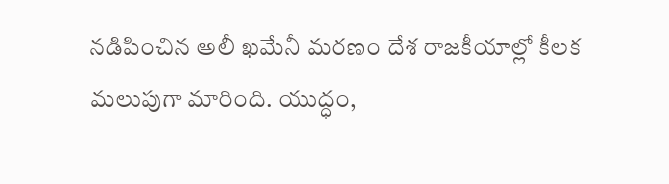నడిపించిన అలీ ఖమేనీ మరణం దేశ రాజకీయాల్లో కీలక మలుపుగా మారింది. యుద్ధం,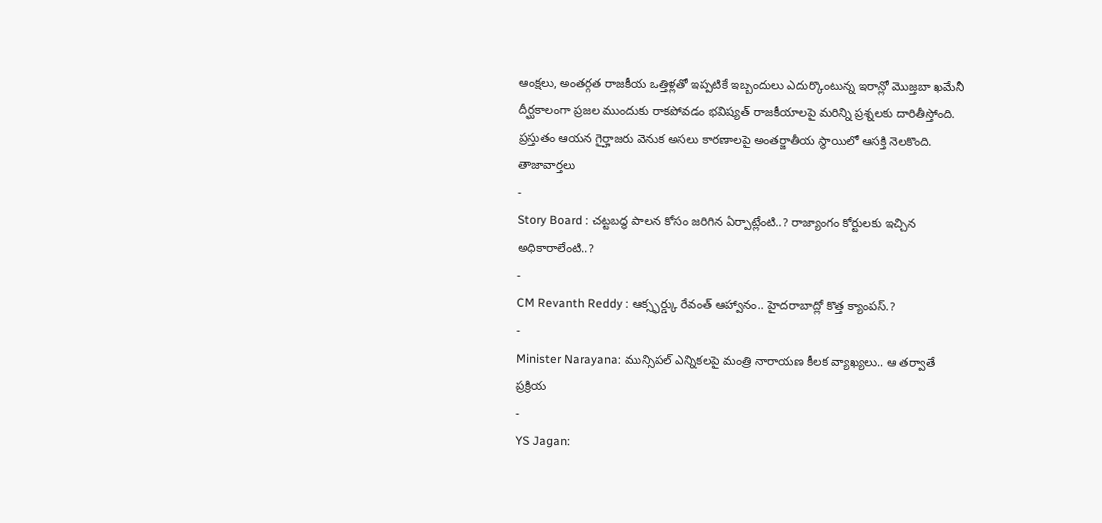ఆంక్షలు, అంతర్గత రాజకీయ ఒత్తిళ్లతో ఇప్పటికే ఇబ్బందులు ఎదుర్కొంటున్న ఇరాన్లో మొజ్తబా ఖమేనీ దీర్ఘకాలంగా ప్రజల ముందుకు రాకపోవడం భవిష్యత్ రాజకీయాలపై మరిన్ని ప్రశ్నలకు దారితీస్తోంది. ప్రస్తుతం ఆయన గైర్హాజరు వెనుక అసలు కారణాలపై అంతర్జాతీయ స్థాయిలో ఆసక్తి నెలకొంది.
తాజావార్తలు
-
Story Board : చట్టబద్ధ పాలన కోసం జరిగిన ఏర్పాట్లేంటి..? రాజ్యాంగం కోర్టులకు ఇచ్చిన అధికారాలేంటి..?
-
CM Revanth Reddy : ఆక్స్ఫర్డ్కు రేవంత్ ఆహ్వానం.. హైదరాబాద్లో కొత్త క్యాంపస్.?
-
Minister Narayana: మున్సిపల్ ఎన్నికలపై మంత్రి నారాయణ కీలక వ్యాఖ్యలు.. ఆ తర్వాతే ప్రక్రియ
-
YS Jagan: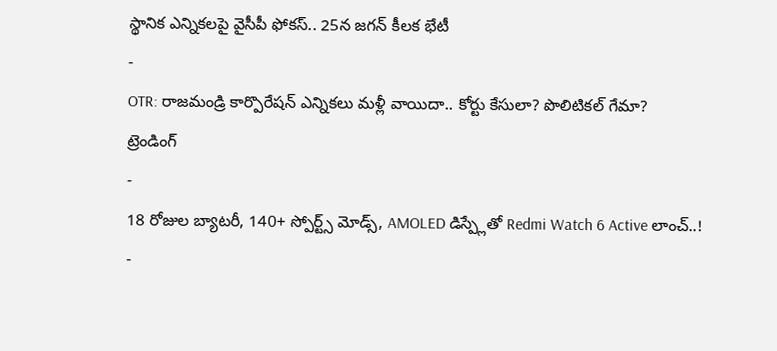స్థానిక ఎన్నికలపై వైసీపీ ఫోకస్.. 25న జగన్ కీలక భేటీ
-
OTR: రాజమండ్రి కార్పొరేషన్ ఎన్నికలు మళ్లీ వాయిదా.. కోర్టు కేసులా? పొలిటికల్ గేమా?
ట్రెండింగ్
-
18 రోజుల బ్యాటరీ, 140+ స్పోర్ట్స్ మోడ్స్, AMOLED డిస్ప్లేతో Redmi Watch 6 Active లాంచ్..!
-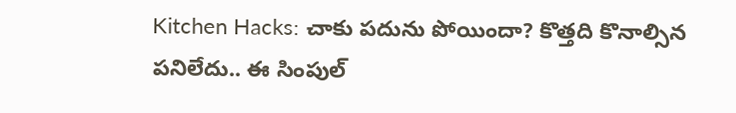Kitchen Hacks: చాకు పదును పోయిందా? కొత్తది కొనాల్సిన పనిలేదు.. ఈ సింపుల్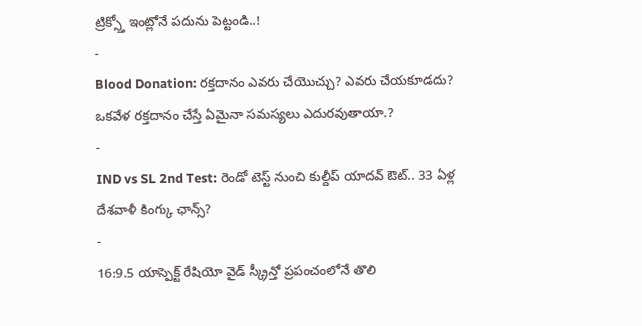ట్రిక్స్తో ఇంట్లోనే పదును పెట్టండి..!
-
Blood Donation: రక్తదానం ఎవరు చేయొచ్చు? ఎవరు చేయకూడదు? ఒకవేళ రక్తదానం చేస్తే ఏమైనా సమస్యలు ఎదురవుతాయా.?
-
IND vs SL 2nd Test: రెండో టెస్ట్ నుంచి కుల్దీప్ యాదవ్ ఔట్.. 33 ఏళ్ల దేశవాళీ కింగ్కు ఛాన్స్?
-
16:9.5 యాస్పెక్ట్ రేషియో వైడ్ స్క్రీన్తో ప్రపంచంలోనే తొలి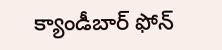క్యాండీబార్ ఫోన్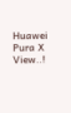Huawei Pura X View..!